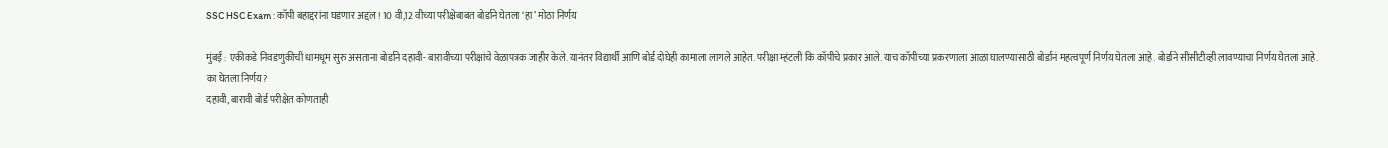SSC HSC Exam : कॉपी बहाद्दरांना घडणार अद्दल ! 10 वी,12 वीच्या परीक्षेबाबत बोर्डाने घेतला ‘हा’ मोठा निर्णय

मुंबई : एकीकडे निवडणुकीची धामधूम सुरु असताना बोर्डाने दहावी- बारावीच्या परीक्षांचे वेळापत्रक जाहीर केले. यानंतर विद्यार्थी आणि बोर्ड दोघेही कामाला लागले आहेत. परीक्षा म्हंटली कि कॉपीचे प्रकार आले. याच कॉपीच्या प्रकरणाला आळा घालण्यासाठी बोर्डानं महत्वपूर्ण निर्णय घेतला आहे. बोर्डाने सीसीटीव्ही लावण्याचा निर्णय घेतला आहे.
का घेतला निर्णय?
दहावी, बारावी बोर्ड परीक्षेत कोणताही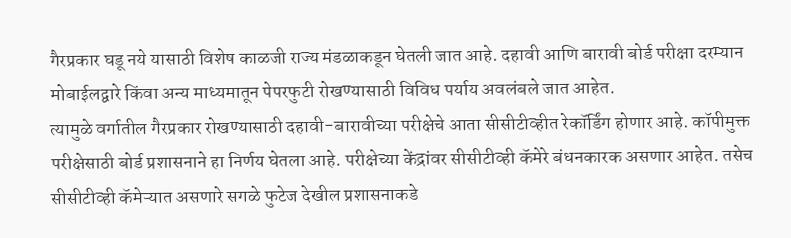गैरप्रकार घडू नये यासाठी विशेष काळजी राज्य मंडळाकडून घेतली जात आहे. दहावी आणि बारावी बोर्ड परीक्षा दरम्यान मोबाईलद्वारे किंवा अन्य माध्यमातून पेपरफुटी रोखण्यासाठी विविध पर्याय अवलंबले जात आहेत.
त्यामुळे वर्गातील गैरप्रकार रोखण्यासाठी दहावी-बारावीच्या परीक्षेचे आता सीसीटीव्हीत रेकॉर्डिंग होणार आहे. कॉपीमुक्त परीक्षेसाठी बोर्ड प्रशासनाने हा निर्णय घेतला आहे. परीक्षेच्या केंद्रांवर सीसीटीव्ही कॅमेरे बंधनकारक असणार आहेत. तसेच सीसीटीव्ही कॅमेऱ्यात असणारे सगळे फुटेज देखील प्रशासनाकडे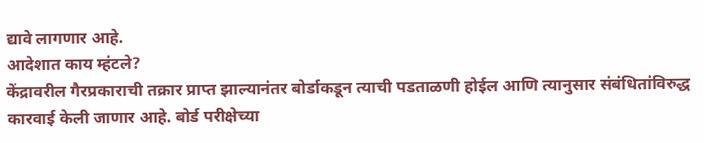द्यावे लागणार आहे.
आदेशात काय म्हंटले?
केंद्रावरील गैरप्रकाराची तक्रार प्राप्त झाल्यानंतर बोर्डाकडून त्याची पडताळणी होईल आणि त्यानुसार संबंधितांविरुद्ध कारवाई केली जाणार आहे. बोर्ड परीक्षेच्या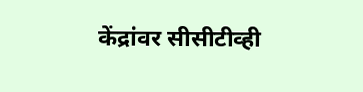केंद्रांवर सीसीटीव्ही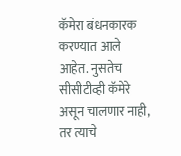कॅमेरा बंधनकारक करण्यात आले आहेत. नुसतेच सीसीटीव्ही कॅमेरे असून चालणार नाही, तर त्याचे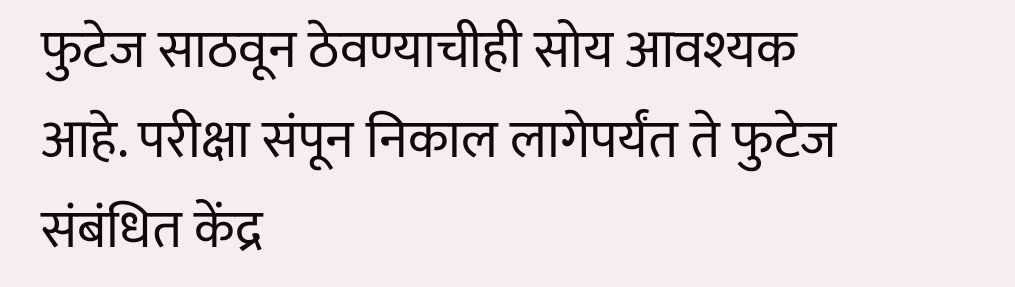फुटेज साठवून ठेवण्याचीही सोय आवश्यक आहे. परीक्षा संपून निकाल लागेपर्यंत ते फुटेज संबंधित केंद्र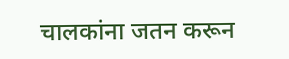चालकांना जतन करून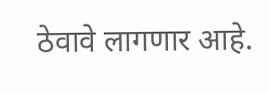ठेवावे लागणार आहे.